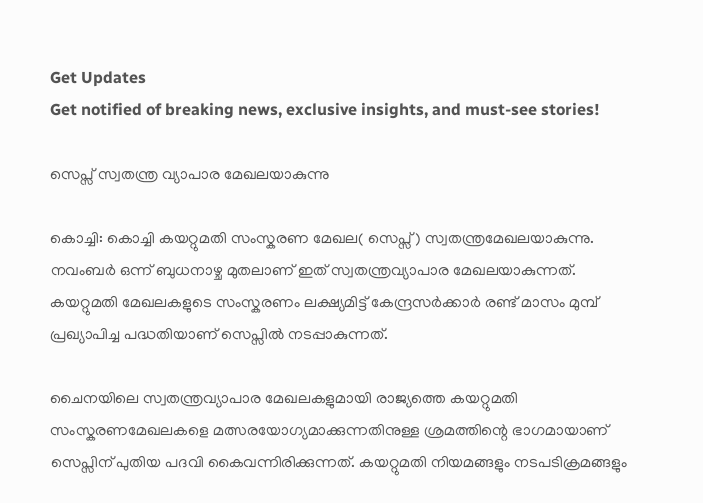Get Updates
Get notified of breaking news, exclusive insights, and must-see stories!

സെപ്സ് സ്വതന്ത്ര വ്യാപാര മേഖലയാകുന്നു

കൊച്ചി: കൊച്ചി കയറ്റുമതി സംസ്കരണ മേഖല( സെപ്സ്) സ്വതന്ത്രമേഖലയാകുന്നു. നവംബര്‍ ഒന്ന് ബുധനാഴ്ച മുതലാണ് ഇത് സ്വതന്ത്രവ്യാപാര മേഖലയാകുന്നത്. കയറ്റുമതി മേഖലകളുടെ സംസ്കരണം ലക്ഷ്യമിട്ട് കേന്ദ്രസര്‍ക്കാര്‍ രണ്ട് മാസം മുമ്പ് പ്രഖ്യാപിച്ച പദ്ധതിയാണ് സെപ്സില്‍ നടപ്പാകുന്നത്.

ചൈനയിലെ സ്വതന്ത്രവ്യാപാര മേഖലകളുമായി രാജ്യത്തെ കയറ്റുമതി സംസ്കരണമേഖലകളെ മത്സരയോഗ്യമാക്കുന്നതിനുള്ള ശ്രമത്തിന്റെ ഭാഗമായാണ് സെപ്സിന് പുതിയ പദവി കൈവന്നിരിക്കുന്നത്. കയറ്റുമതി നിയമങ്ങളും നടപടിക്രമങ്ങളും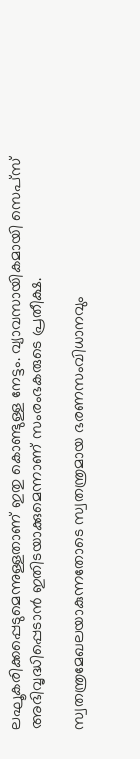ലഘൂകരിക്കപ്പെടുമെന്നുള്ളതാണ് ഇതു കൊണ്ടുള്ള നേട്ടം. വ്യാവസായികമായി സെപ്സ് അഭിവൃദ്ധിപ്പെടാന്‍ ഇതിടയാക്കുമെന്നാണ് സംരംഭകരുടെ പ്രതീക്ഷ.

സ്വതന്ത്രമേഖലയാകുന്നതോടെ സ്വതന്ത്രമായ ഭരണസംവിധാനവും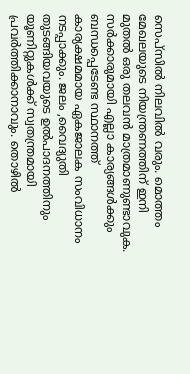സെപ്സില്‍ നിലവില്‍ വരും. മൊത്തം മേഖലയുടെ നിയന്ത്രണത്തിന് ഇനി മുതല്‍ ഒരു തലവന്‍ മാത്രമാണുണ്ടാവുക. സര്‍ക്കാരുമായി എല്ലാ കാര്യങ്ങള്‍ക്കും ബന്ധപ്പെടേണ്ട സ്ഥാനത്ത് കാര്യക്ഷമമായ ഏകജാലക സംവിധാനം നടപ്പാക്കും. ജലം ,വൈദ്യുതി തുടങ്ങിയവയുടെ ഉല്‍പാദനത്തിനും യൂണിറ്റുകള്‍ക്ക് സ്വതന്ത്രമായി പ്രവര്‍ത്തിക്കാനാവും. തൊഴില്‍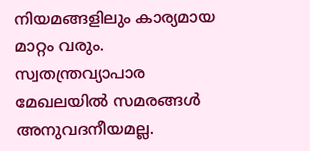നിയമങ്ങളിലും കാര്യമായ മാറ്റം വരും. സ്വതന്ത്രവ്യാപാര മേഖലയില്‍ സമരങ്ങള്‍ അനുവദനീയമല്ല.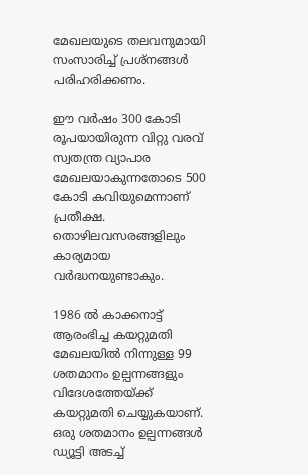മേഖലയുടെ തലവനുമായി സംസാരിച്ച് പ്രശ്നങ്ങള്‍ പരിഹരിക്കണം.

ഈ വര്‍ഷം 300 കോടി രൂപയായിരുന്ന വിറ്റു വരവ് സ്വതന്ത്ര വ്യാപാര മേഖലയാകുന്നതോടെ 500 കോടി കവിയുമെന്നാണ് പ്രതീക്ഷ. തൊഴിലവസരങ്ങളിലും കാര്യമായ വര്‍ദ്ധനയുണ്ടാകും.

1986 ല്‍ കാക്കനാട്ട് ആരംഭിച്ച കയറ്റുമതി മേഖലയില്‍ നിന്നുള്ള 99 ശതമാനം ഉല്പന്നങ്ങളും വിദേശത്തേയ്ക്ക് കയറ്റുമതി ചെയ്യുകയാണ്. ഒരു ശതമാനം ഉല്പന്നങ്ങള്‍ ഡ്യൂട്ടി അടച്ച്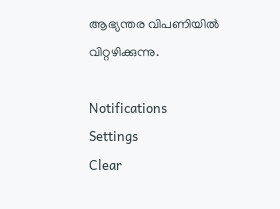ആഭ്യന്തര വിപണിയില്‍ വിറ്റഴിക്കുന്നു.

Notifications
Settings
Clear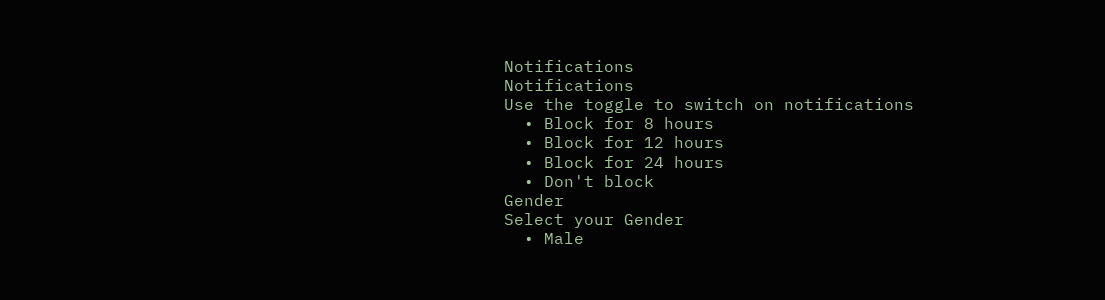Notifications
Notifications
Use the toggle to switch on notifications
  • Block for 8 hours
  • Block for 12 hours
  • Block for 24 hours
  • Don't block
Gender
Select your Gender
  • Male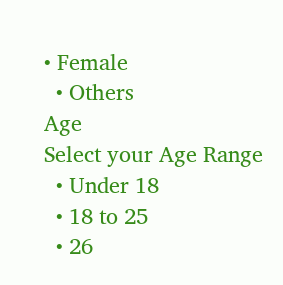• Female
  • Others
Age
Select your Age Range
  • Under 18
  • 18 to 25
  • 26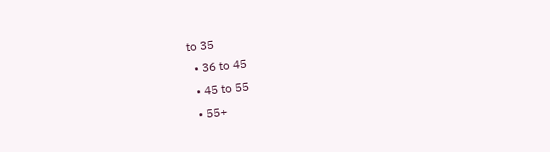to 35
  • 36 to 45
  • 45 to 55
  • 55+